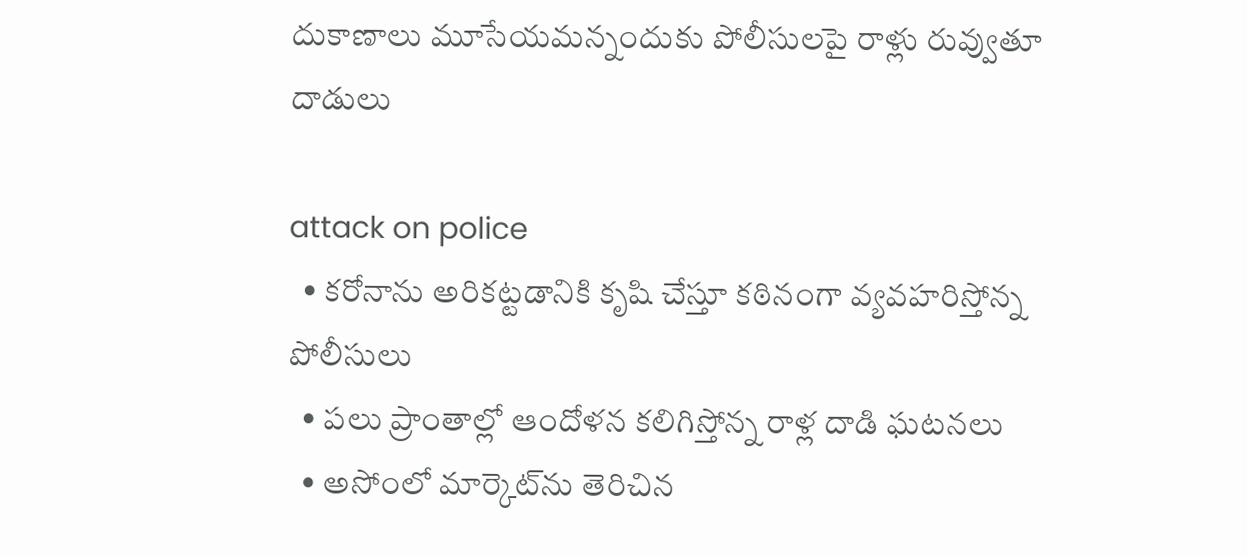దుకాణాలు మూసేయమన్నందుకు పోలీసులపై రాళ్లు రువ్వుతూ దాడులు

attack on police
  • కరోనాను అరికట్టడానికి కృషి చేస్తూ కఠినంగా వ్యవహరిస్తోన్న పోలీసులు
  • పలు ప్రాంతాల్లో ఆందోళన కలిగిస్తోన్న రాళ్ల దాడి ఘటనలు
  • అసోంలో మార్కెట్‌ను తెరిచిన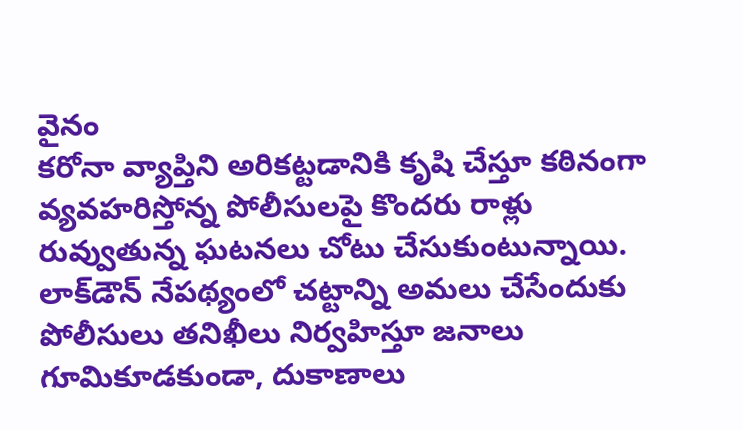వైనం
కరోనా వ్యాప్తిని అరికట్టడానికి కృషి చేస్తూ కఠినంగా వ్యవహరిస్తోన్న పోలీసులపై కొందరు రాళ్లు రువ్వుతున్న ఘటనలు చోటు చేసుకుంటున్నాయి. లాక్‌డౌన్‌ నేపథ్యంలో చట్టాన్ని అమలు చేసేందుకు పోలీసులు తనిఖీలు నిర్వహిస్తూ జనాలు గూమికూడకుండా, దుకాణాలు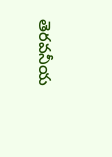తెరవనీయ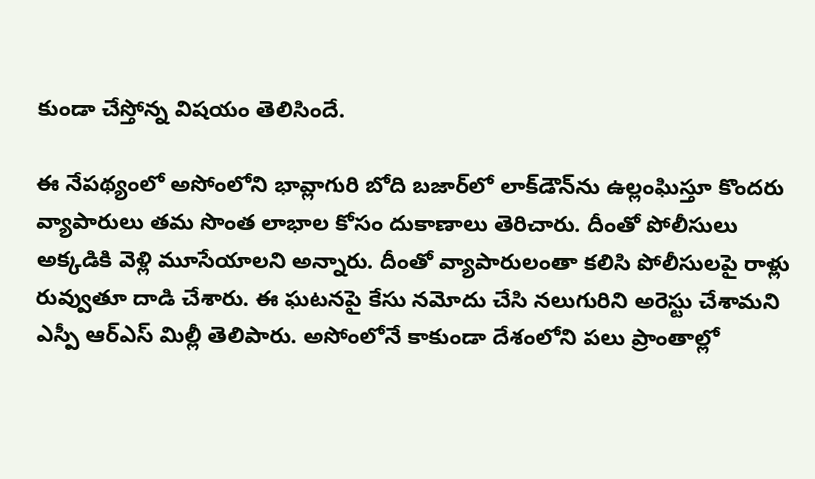కుండా చేస్తోన్న విషయం తెలిసిందే.

ఈ నేపథ్యంలో అసోంలోని భావ్లాగురి బోది బజార్‌లో లాక్‌డౌన్‌ను ఉల్లంఘిస్తూ కొందరు వ్యాపారులు తమ సొంత లాభాల కోసం దుకాణాలు తెరిచారు. దీంతో పోలీసులు అక్కడికి వెళ్లి మూసేయాలని అన్నారు. దీంతో వ్యాపారులంతా కలిసి పోలీసులపై రాళ్లు రువ్వుతూ దాడి చేశారు. ఈ ఘటనపై కేసు నమోదు చేసి నలుగురిని అరెస్టు చేశామని ఎస్పీ ఆర్‌ఎస్‌ మిల్లీ తెలిపారు. అసోంలోనే కాకుండా దేశంలోని పలు ప్రాంతాల్లో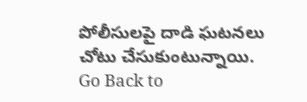పోలీసులపై దాడి ఘటనలు చోటు చేసుకుంటున్నాయి.
Go Back to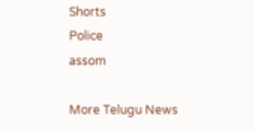Shorts
Police
assom

More Telugu News